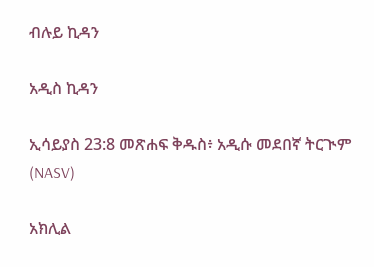ብሉይ ኪዳን

አዲስ ኪዳን

ኢሳይያስ 23:8 መጽሐፍ ቅዱስ፥ አዲሱ መደበኛ ትርጒም (NASV)

አክሊል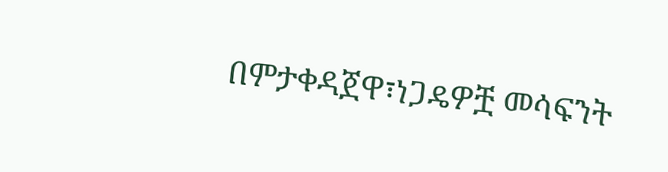በምታቀዳጀዋ፣ነጋዴዎቿ መሳፍንት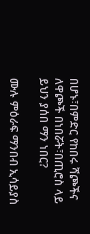በሆኑ፣በምድር የከበሩ ሻጮችና ለዋጮች በነበሯት፣በጢሮስ ላይ ይህን ያሰበ ማን ነበር?

ሙሉ ምዕራፍ ማንበብ ኢሳይያስ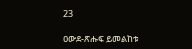23

ዐውደ-ጽሑፍ ይመልከቱ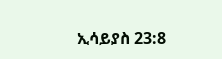ኢሳይያስ 23:8